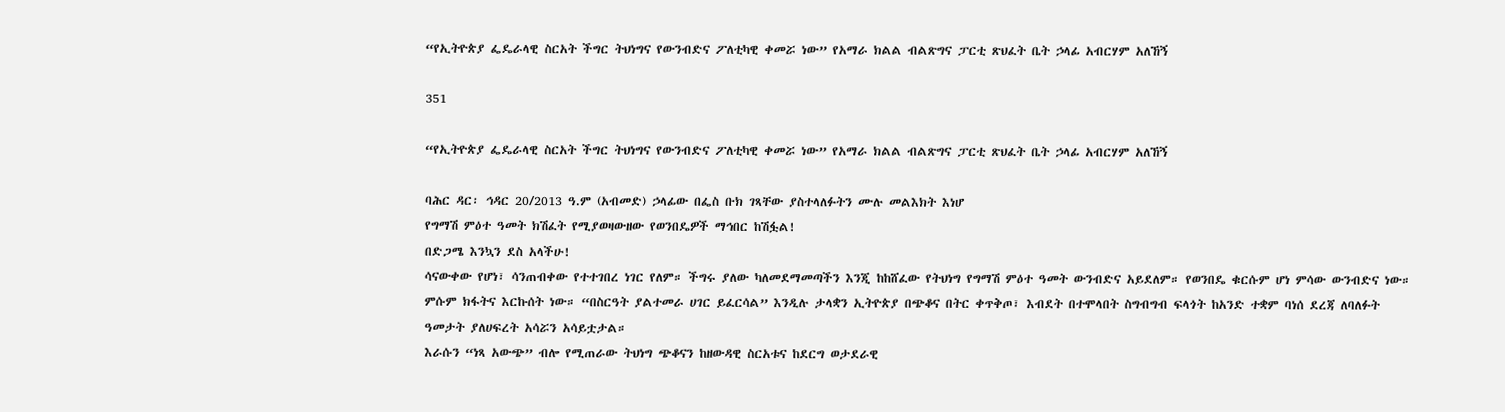“የኢትዮጵያ ፌዴራላዊ ስርአት ችግር ትህነግና የውንብድና ፖለቲካዊ ቀመሯ ነው” የአማራ ክልል ብልጽግና ፓርቲ ጽህፈት ቤት ኃላፊ አብርሃም አለኸኝ

351

“የኢትዮጵያ ፌዴራላዊ ስርአት ችግር ትህነግና የውንብድና ፖለቲካዊ ቀመሯ ነው” የአማራ ክልል ብልጽግና ፓርቲ ጽህፈት ቤት ኃላፊ አብርሃም አለኸኝ

ባሕር ዳር፡ ኅዳር 20/2013 ዓ.ም (አብመድ) ኃላፊው በፌስ ቡክ ገጻቸው ያስተላለፉትን ሙሉ መልእክት እነሆ
የግማሽ ምዕተ ዓመት ክሽፈት የሚያወዛውዘው የወንበዴዎች ማኅበር ከሽፏል!
በድጋሜ እንኳን ደስ አላችሁ!
ሳናውቀው የሆነ፣ ሳንጠብቀው የተተገበረ ነገር የለም። ችግሩ ያለው ካለመደማመጣችን እንጂ ከከሸፈው የትህነግ የግማሽ ምዕተ ዓመት ውንብድና አይደለም። የወንበዴ ቁርሱም ሆነ ምሳው ውንብድና ነው። ምሱም ክፋትና እርኩሰት ነው። “በስርዓት ያልተመራ ሀገር ይፈርሳል” እንዲሉ ታላቋን ኢትዮጵያ በጭቆና በትር ቀጥቅጦ፣ እብደት በተሞላበት ስግብግብ ፍላጎት ከአንድ ተቋም ባነሰ ደረጃ ለባለፉት ዓመታት ያለሀፍረት አሳሯን አሳይቷታል።
እራሱን “ነጻ አውጭ” ብሎ የሚጠራው ትህነግ ጭቆናን ከዘውዳዊ ስርአቱና ከደርግ ወታደራዊ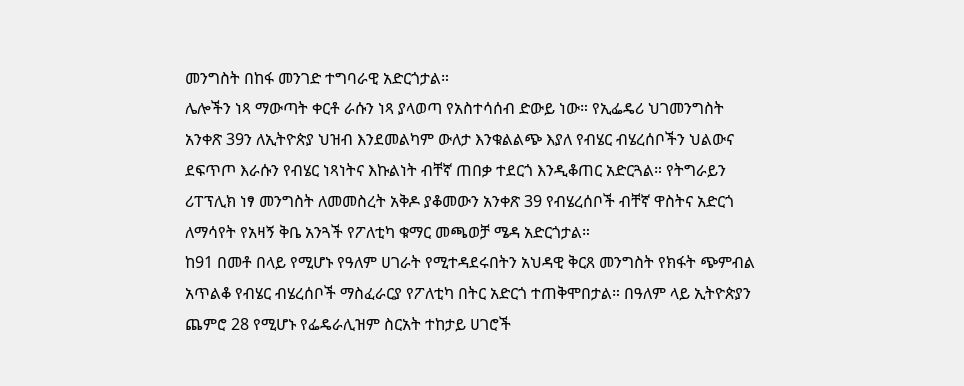መንግስት በከፋ መንገድ ተግባራዊ አድርጎታል።
ሌሎችን ነጻ ማውጣት ቀርቶ ራሱን ነጻ ያላወጣ የአስተሳሰብ ድውይ ነው። የኢፌዴሪ ህገመንግስት አንቀጽ 39ን ለኢትዮጵያ ህዝብ እንደመልካም ውለታ እንቁልልጭ እያለ የብሄር ብሄረሰቦችን ህልውና ደፍጥጦ እራሱን የብሄር ነጻነትና እኩልነት ብቸኛ ጠበቃ ተደርጎ እንዲቆጠር አድርጓል። የትግራይን ሪፐፕሊክ ነፃ መንግስት ለመመስረት አቅዶ ያቆመውን አንቀጽ 39 የብሄረሰቦች ብቸኛ ዋስትና አድርጎ ለማሳየት የአዛኝ ቅቤ አንጓች የፖለቲካ ቁማር መጫወቻ ሜዳ አድርጎታል።
ከ91 በመቶ በላይ የሚሆኑ የዓለም ሀገራት የሚተዳደሩበትን አህዳዊ ቅርጸ መንግስት የክፋት ጭምብል አጥልቆ የብሄር ብሄረሰቦች ማስፈራርያ የፖለቲካ በትር አድርጎ ተጠቅሞበታል። በዓለም ላይ ኢትዮጵያን ጨምሮ 28 የሚሆኑ የፌዴራሊዝም ስርአት ተከታይ ሀገሮች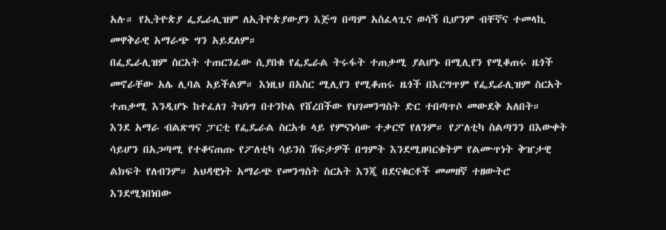አሉ። የኢትዮጵያ ፌዴራሊዝም ለኢትዮጵያውያን እጅግ በጣም አስፈላጊና ወሳኝ ቢሆንም ብቸኛና ተመላኪ መዋቅራዊ አማራጭ ግን አይደለም።
በፌዴራሊዝም ስርአት ተጠርንፈው ሲያበቁ የፌዴራል ትሩፋት ተጠቃሚ ያልሆኑ በሚሊየን የሚቆጠሩ ዜጎች መኖራቸው አሌ ሊባል አይችልም። እነዚህ በአስር ሚሊየን የሚቆጠሩ ዜጎች በእርግጥም የፌዴራሊዝም ስርአት ተጠቃሚ እንዲሆኑ ከተፈለገ ትህነግ በተንኮል የሸረበችው የህገመንግስት ድር ተበጣጥሶ መውደቅ አለበት።
እንደ አማራ ብልጽግና ፓርቲ የፌዴራል ስርአቱ ላይ የምናነሳው ተቃርኖ የለንም። የፖለቲካ ስልጣንን በእውቀት ሳይሆን በአጋጣሚ የተቆናጠጡ የፖለቲካ ሳይንስ ሽፍታዎች በግምት እንደሚዘባርቁትም የልሙጥነት ቅዠታዊ ልክፍት የለብንም። አህዳዊነት አማራጭ የመንግስት ስርአት እንጂ በደናቁርቶች መመዘኛ ተዘውትሮ እንደሚነበነበው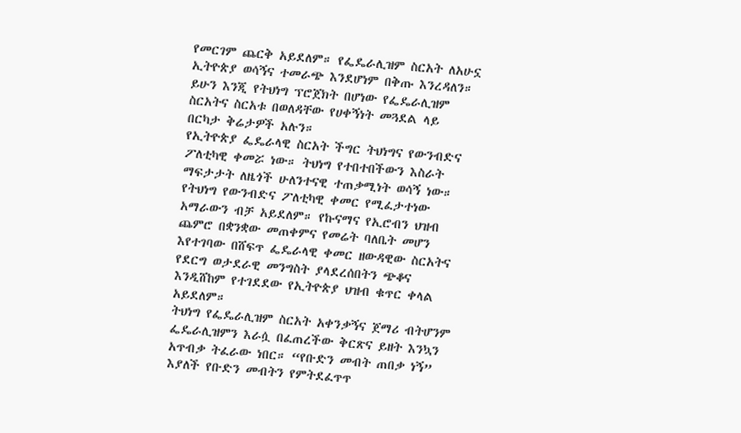የመርገም ጨርቅ አይደለም። የፌዴራሊዝም ስርአት ለአሁኗ ኢትዮጵያ ወሳኝና ተመራጭ እንደሆነም በቅጡ እንረዳለን። ይሁን እንጂ የትህነግ ፕሮጀክት በሆነው የፌዴራሊዝም ስርአትና ስርአቱ በወለዳቸው የሀቀኝነት መጓደል ላይ በርካታ ቅሬታዎች አሉን።
የኢትዮጵያ ፌዴራላዊ ስርአት ችግር ትህነግና የውንብድና ፖለቲካዊ ቀመሯ ነው። ትህነግ የተበተበችውን እስራት ማፍታታት ለዜጎች ሁለንተናዊ ተጠቃሚነት ወሳኝ ነው። የትህነግ የውንብድና ፖለቲካዊ ቀመር የሚፈታተነው አማራውን ብቻ አይደለም። የኩናማና የኢሮብን ህዝብ ጨምሮ በቋንቋው መጠቀምና የመሬት ባለቤት መሆን እየተገባው በሸፍጥ ፌዴራላዊ ቀመር ዘውዳዊው ስርአትና የደርግ ወታደራዊ መንግስት ያላደረሰበትን ጭቆና እንዲሸከም የተገደደው የኢትዮጵያ ህዝብ ቁጥር ቀላል አይደለም።
ትህነግ የፌዴራሊዝም ስርአት አቀንቃኝና ጀማሪ ብትሆንም ፌዴራሊዝምን እራሷ በፈጠረችው ቅርጽና ይዘት እንኳን አጥብቃ ትፈራው ነበር። “የቡድን መብት ጠበቃ ነኝ” እያለች የቡድን መብትን የምትደፈጥጥ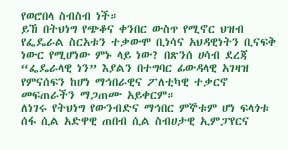የወሮበላ ስብስብ ነች።
ይኸ በትህነግ የጭቆና ቀንበር ውስጥ የሚኖር ህዝብ የፌዴራል ስርአቱን ተቃውሞ ቢነሳና አህዳዊነትን ቢናፍቅ ነውር የሚሆነው ምኑ ላይ ነው? በጽንሰ ሀሳብ ደረጃ “ፌዴራላዊ ነን” እያልን በተግባር ፊውዳላዊ አገዛዝ የምናሰፍን ከሆነ ማኅበራዊና ፖለቲካዊ ተቃርኖ መፍጠራችን ማጋጠሙ አይቀርም።
ለነገሩ የትህነግ የውንብድና ማኅበር ምኞቱም ሆነ ፍላጎቱ ሰፋ ሲል አድዋዊ ጠበብ ሲል ስብሀታዊ ኢምፓየርና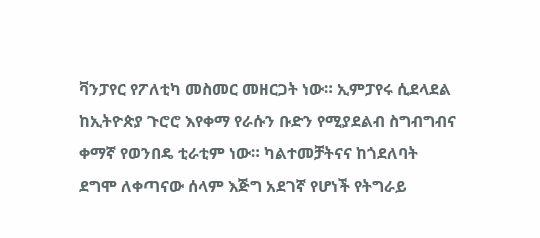ቫንፓየር የፖለቲካ መስመር መዘርጋት ነው። ኢምፓየሩ ሲደላደል ከኢትዮጵያ ጉሮሮ እየቀማ የራሱን ቡድን የሚያደልብ ስግብግብና ቀማኛ የወንበዴ ቲራቲም ነው። ካልተመቻትናና ከጎደለባት ደግሞ ለቀጣናው ሰላም እጅግ አደገኛ የሆነች የትግራይ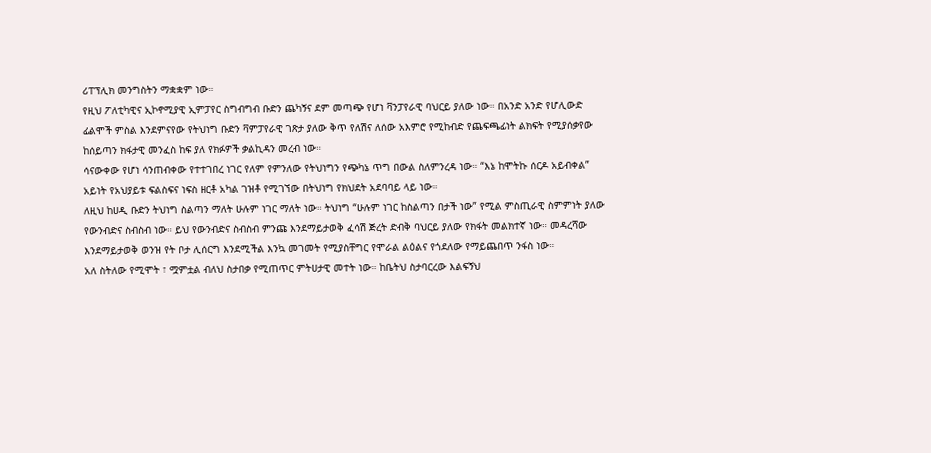ሪፐፕሊክ መንግስትን ማቋቋም ነው።
የዚህ ፖለቲካዊና ኢኮኖሚያዊ ኢምፓየር ስግብግብ ቡድን ጨካኝና ደም መጣጭ የሆነ ቫንፓየራዊ ባህርይ ያለው ነው። በአንድ አንድ የሆሊውድ ፊልሞች ምስል እንደምናየው የትህነግ ቡድን ቫምፓየራዊ ገጽታ ያለው ቅጥ የለሽና ለሰው አእምሮ የሚከብድ የጨፍጫፊነት ልክፍት የሚያሰቃየው ከሰይጣን ክፋታዊ መንፈስ ከፍ ያለ የክፉዎች ቃልኪዳን መረብ ነው።
ሳናውቀው የሆነ ሳንጠብቀው የተተገበረ ነገር የለም የምንለው የትህነግን የጭካኔ ጥግ በውል ስለምንረዳ ነው። “እኔ ከሞትኩ ሰርዶ አይብቀል” አይነት የአህያይቱ ፍልስፍና ነፍስ ዘርቶ አካል ገዝቶ የሚገኘው በትህነግ የክህደት አደባባይ ላይ ነው።
ለዚህ ከሀዲ ቡድን ትህነግ ስልጣን ማለት ሁሉም ነገር ማለት ነው። ትህነግ “ሁሉም ነገር ከስልጣን በታች ነው” የሚል ምስጢራዊ ስምምነት ያለው የውንብድና ስብስብ ነው። ይህ የውንብድና ስብስብ ምንጩ እንደማይታወቅ ፈሳሽ ጅረት ድብቅ ባህርይ ያለው የክፋት መልክተኛ ነው። መዳረሻው እንደማይታወቅ ወንዝ የት ቦታ ሊሰርግ እንደሚችል እንኳ መገመት የሚያስቸግር የሞራል ልዕልና የጎደለው የማይጨበጥ ንፋስ ነው።
አለ ስትለው የሚሞት ፣ ሟምቷል ብለህ ስታበቃ የሚጠጥር ምትሀታዊ መተት ነው። ከቤትህ ስታባርረው እልፍኝህ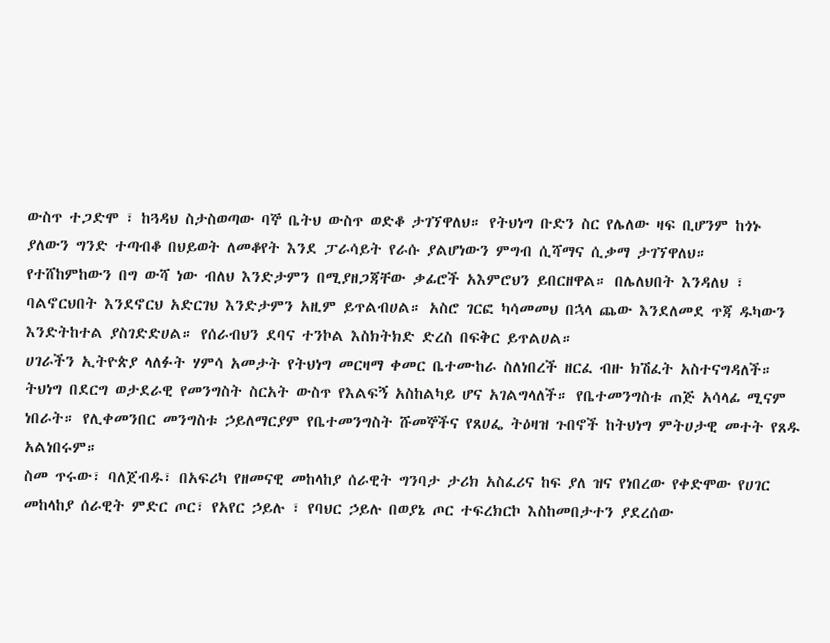ውስጥ ተጋድሞ ፣ ከጓዳህ ስታስወጣው ባኞ ቤትህ ውስጥ ወድቆ ታገኘዋለህ። የትህነግ ቡድን ስር የሌለው ዛፍ ቢሆንም ከጎኑ ያለውን ግንድ ተጣብቆ በህይወት ለመቆየት እንደ ፓራሳይት የራሱ ያልሆነውን ምግብ ሲሻማና ሲቃማ ታገኘዋለህ።
የተሸከምከውን በግ ውሻ ነው ብለህ እንድታምን በሚያዘጋጃቸው ቃፊሮች አእምሮህን ይበርዘዋል። በሌለህበት እንዳለህ ፣ ባልኖርህበት እንደኖርህ አድርገህ እንድታምን አዚም ይጥልብሀል። አስሮ ገርፎ ካሳመመህ በኋላ ጨው እንደለመደ ጥጃ ዱካውን እንድትከተል ያስገድድሀል። የሰራብህን ደባና ተንኮል እስክትክድ ድረስ በፍቅር ይጥልሀል።
ሀገራችን ኢትዮጵያ ላለፉት ሃምሳ አመታት የትህነግ መርዛማ ቀመር ቤተሙከራ ስለነበረች ዘርፈ ብዙ ክሽፈት አስተናግዳለች። ትህነግ በደርግ ወታደራዊ የመንግስት ስርአት ውስጥ የእልፍኝ አስከልካይ ሆና አገልግላለች። የቤተመንግስቱ ጠጅ አሳላፊ ሚናም ነበራት። የሊቀመንበር መንግስቱ ኃይለማርያም የቤተመንግስት ሹመኞችና የጸሀፌ ትዕዛዝ ጉበኖች ከትህነግ ምትሀታዊ መተት የጸዱ አልነበሩም።
ስመ ጥሩው፣ ባለጀብዱ፣ በአፍሪካ የዘመናዊ መከላከያ ሰራዊት ግንባታ ታሪክ አስፈሪና ከፍ ያለ ዝና የነበረው የቀድሞው የሀገር መከላከያ ሰራዊት ምድር ጦር፣ የአየር ኃይሉ ፣ የባህር ኃይሉ በወያኔ ጦር ተፍረክርኮ እስከመበታተን ያደረሰው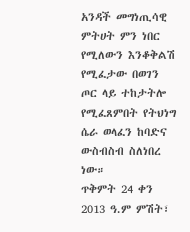አንዳች መግነጢሳዊ ምትሀት ምን ነበር የሚለውን እንቆቅልሽ የሚፈታው በወገን ጦር ላይ ተከታትሎ የሚፈጸምበት የትህነግ ሴራ ወላፈን ከባድና ውስብስብ ስለነበረ ነው።
ጥቅምት 24 ቀን 2013 ዓ.ም ምሽት፣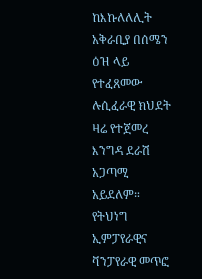ከእኩለለሊት አቅራቢያ በሰሜን ዕዝ ላይ የተፈጸመው ሉሲፈራዊ ክህደት ዛሬ የተጀመረ እንግዳ ደራሽ አጋጣሚ አይደለም። የትህነግ ኢምፓየራዊና ቫንፓየራዊ መጥፎ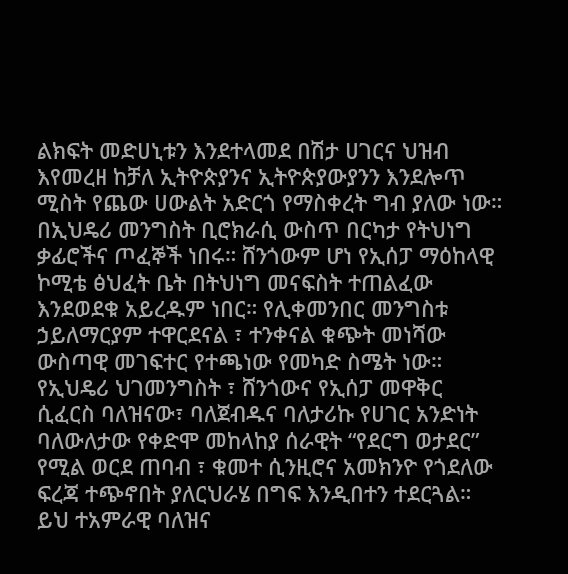ልክፍት መድሀኒቱን እንደተላመደ በሽታ ሀገርና ህዝብ እየመረዘ ከቻለ ኢትዮጵያንና ኢትዮጵያውያንን እንደሎጥ ሚስት የጨው ሀውልት አድርጎ የማስቀረት ግብ ያለው ነው።
በኢህዴሪ መንግስት ቢሮክራሲ ውስጥ በርካታ የትህነግ ቃፊሮችና ጦፈኞች ነበሩ። ሸንጎውም ሆነ የኢሰፓ ማዕከላዊ ኮሚቴ ፅህፈት ቤት በትህነግ መናፍስት ተጠልፈው እንደወደቁ አይረዱም ነበር። የሊቀመንበር መንግስቱ ኃይለማርያም ተዋርደናል ፣ ተንቀናል ቁጭት መነሻው ውስጣዊ መገፍተር የተጫነው የመካድ ስሜት ነው። የኢህዴሪ ህገመንግስት ፣ ሸንጎውና የኢሰፓ መዋቅር ሲፈርስ ባለዝናው፣ ባለጀብዱና ባለታሪኩ የሀገር አንድነት ባለውለታው የቀድሞ መከላከያ ሰራዊት “የደርግ ወታደር” የሚል ወርደ ጠባብ ፣ ቁመተ ሲንዚሮና አመክንዮ የጎደለው ፍረጃ ተጭኖበት ያለርህራሄ በግፍ እንዲበተን ተደርጓል።
ይህ ተአምራዊ ባለዝና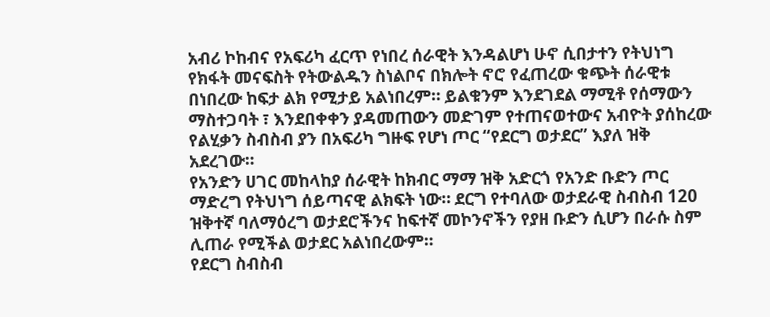አብሪ ኮከብና የአፍሪካ ፈርጥ የነበረ ሰራዊት እንዳልሆነ ሁኖ ሲበታተን የትህነግ የክፋት መናፍስት የትውልዱን ስነልቦና በክሎት ኖሮ የፈጠረው ቁጭት ሰራዊቱ በነበረው ከፍታ ልክ የሚታይ አልነበረም። ይልቁንም እንደገደል ማሚቶ የሰማውን ማስተጋባት ፣ እንደበቀቀን ያዳመጠውን መድገም የተጠናወተውና አብዮት ያሰከረው የልሂቃን ስብስብ ያን በአፍሪካ ግዙፍ የሆነ ጦር “የደርግ ወታደር” እያለ ዝቅ አደረገው።
የአንድን ሀገር መከላከያ ሰራዊት ከክብር ማማ ዝቅ አድርጎ የአንድ ቡድን ጦር ማድረግ የትህነግ ሰይጣናዊ ልክፍት ነው። ደርግ የተባለው ወታደራዊ ስብስብ 120 ዝቅተኛ ባለማዕረግ ወታደሮችንና ከፍተኛ መኮንኖችን የያዘ ቡድን ሲሆን በራሱ ስም ሊጠራ የሚችል ወታደር አልነበረውም።
የደርግ ስብስብ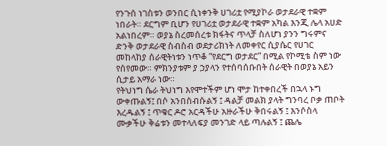የንጉሰ ነገስቱን ወንበር ሲነቀንቅ ሀገሪቷ የሚያኮራ ወታደራዊ ተቋም ነበራት። ደርግም ቢሆን የሀገሪቷ ወታደራዊ ተቋም አካል እንጂ ሌላ አሀድ አልነበረም። ወያኔ ስረመሰረቱ ክፋትና ጥላቻ ስለሆነ ያንን ግሩምና ድንቅ ወታደራዊ ስብስብ ወደታሪክነት ለመቀየር ሲያሴር የሀገር መከላከያ ሰራዊትነቱን ነጥቆ “የደርግ ወታደር” በሚል የኮሚቴ ስም ነው የሰየመው። ምክንያቱም ያ ኃያላን የተሰባሰቡበት ሰራዊት በወያኔ አይን ሲታይ አማራ ነው።
የትህነግ ሴራ ትህነግ እየሞተችም ሆነ ሞታ ከተቀበረች በኋላ ኑግ ውቀጡልኝ፤ በሶ አንበስብሱልኝ ፤ ዳልቻ መልክ ያላት ግንባረ ቦቃ ጠቦት እረዱልኝ ፤ ጥቁር ዶሮ አርዳችሁ አዙራችሁ ቅበሩልኝ ፤ እንሶስላ ሙቃችሁ ቅሬቱን መተላለፍያ መንገድ ላይ ጣሉልኝ ፤ ጨሌ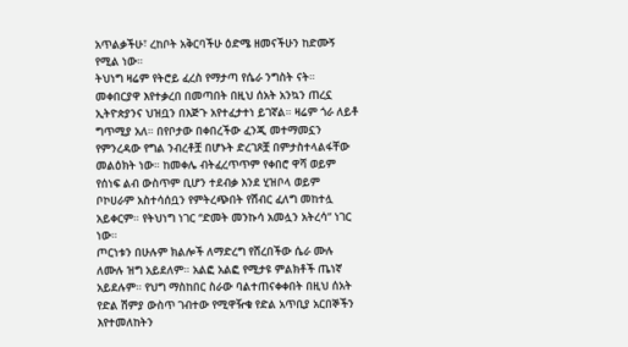አጥልቃችሁ፣ ረከቦት አቅርባችሁ ዕድሜ ዘመናችሁን ከድሙኝ የሚል ነው።
ትህነግ ዛሬም የትሮይ ፈረስ የማታጣ የሴራ ንግስት ናት። መቀበርያዋ እየተቃረበ በመጣበት በዚህ ሰአት አንኳን ጠረኗ ኢትዮጵያንና ህዝቧን በእጅጉ አየተፈታተነ ይገኛል። ዛሬም ጎራ ለይቶ ግጥሚያ አለ። በየቦታው በቀበረችው ፈንጂ መተማመኗን የምንረዳው የግል ንብረቶቿ በሆኑት ድረገጾቿ በምታስተላልፋቸው መልዕክት ነው። ከመቀሌ ብትፈረጥጥም የቀበሮ ዋሻ ወይም የሰነፍ ልብ ውስጥም ቢሆን ተደብቃ እንደ ሂዝቦላ ወይም ቦኮሀራም አስተሳሰቧን የምትረጭበት የሽብር ፈለግ መከተሏ አይቀርም። የትህነግ ነገር “ድመት መንኩሳ አመሏን አትረሳ” ነገር ነው።
ጦርነቱን በሁሉም ክልሎች ለማድረግ የሸረበችው ሴራ ሙሉ ለሙሉ ዝግ አይደለም። አልፎ አልፎ የሚታዩ ምልክቶች ጤነኛ አይደሉም። የህግ ማስከበር ስራው ባልተጠናቀቀበት በዚህ ሰአት የድል ሽምያ ውስጥ ገብተው የሚዋዥቁ የድል አጥቢያ አርበኞችን እየተመለከትን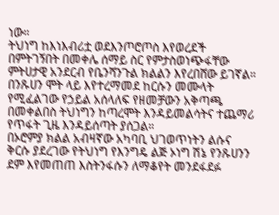ነው።
ትህነግ ከእነእብሪቷ ወደእንጦሮጦስ እየወረደች በምትገኝበት በመቀሌ ሰማይ ስር የምታስወነጭፋቸው ምትሀታዊ አንደርብ የቤንሻንጉል ክልልን እየረበሸው ይገኛል። በንጹሀን ሞት ላይ እየተረማመደ ከርሱን መሙላት የሚፈልገው የኃይል አሰላለፍ የዘመቻውን አቅጣጫ በመቀልበስ ትህነግን ከጣረሞት እንዳይመልሳትና ተጨማሪ የጥፋት ጊዜ እንዳይሰጣት ያሰጋል።
በኦሮምያ ክልል አብዛኛው አካባቢ ህገወጥነትን ልሱና ቅርሱ ያደረገው የትህነግ የእንግዴ ልጅ ኦነግ ሽኔ የንጹሀንን ደም እየመጠጠ እስትንፋሱን ለማቆየት መንደፋደፉ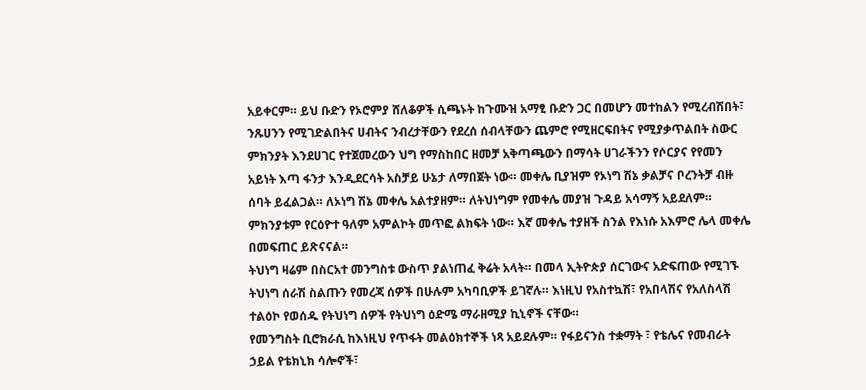አይቀርም። ይህ ቡድን የኦሮምያ ሸለቆዎች ሲጫኑት ከጉሙዝ አማፂ ቡድን ጋር በመሆን መተከልን የሚረብሽበት፣ ንጹሀንን የሚገድልበትና ሀብትና ንብረታቸውን የደረሰ ሰብላቸውን ጨምሮ የሚዘርፍበትና የሚያቃጥልበት ስውር ምክንያት እንደሀገር የተጀመረውን ህግ የማስከበር ዘመቻ አቅጣጫውን በማሳት ሀገራችንን የሶርያና የየመን አይነት እጣ ፋንታ እንዲደርሳት አስቻይ ሁኔታ ለማበጀት ነው። መቀሌ ቢያዝም የኦነግ ሽኔ ቃልቻና ቦረንትቻ ብዙ ሰባት ይፈልጋል። ለኦነግ ሽኔ መቀሌ አልተያዘም። ለትህነግም የመቀሌ መያዝ ጉዳይ አሳማኝ አይደለም። ምክንያቱም የርዕዮተ ዓለም አምልኮት መጥፎ ልክፍት ነው። እኛ መቀሌ ተያዘች ስንል የእነሱ አእምሮ ሌላ መቀሌ በመፍጠር ይጽናናል።
ትህነግ ዛሬም በስርአተ መንግስቱ ውስጥ ያልነጠፈ ቅሬት አላት። በመላ ኢትዮጵያ ሰርገውና አድፍጠው የሚገኙ ትህነግ ሰራሽ ስልጡን የመረጃ ሰዎች በሁሉም አካባቢዎች ይገኛሉ። እነዚህ የአስተኳሽ፣ የአበላሽና የአለስላሽ ተልዕኮ የወሰዱ የትህነግ ሰዎች የትህነግ ዕድሜ ማራዘሚያ ኪኒኖች ናቸው።
የመንግስት ቢሮክራሲ ከእነዚህ የጥፋት መልዕክተኞች ነጻ አይደሉም። የፋይናንስ ተቋማት ፣ የቴሌና የመብራት ኃይል የቴክኒክ ሳሎኖች፣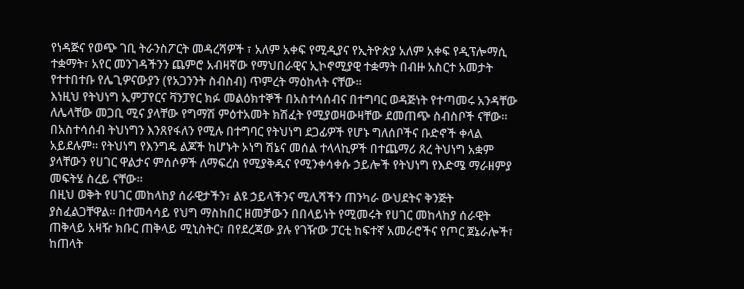የነዳጅና የወጭ ገቢ ትራንስፖርት መዳረሻዎች ፣ አለም አቀፍ የሚዲያና የኢትዮጵያ አለም አቀፍ የዲፕሎማሲ ተቋማት፣ አየር መንገዳችንን ጨምሮ አብዛኛው የማህበራዊና ኢኮኖሚያዊ ተቋማት በብዙ አስርተ አመታት የተተበተቡ የሌጊዎናውያን (የአጋንንት ስብስብ) ጥምረት ማዕከላት ናቸው።
እነዚህ የትህነግ ኢምፓየርና ቫንፓየር ክፉ መልዕክተኞች በአስተሳሰብና በተግባር ወዳጅነት የተጣመሩ አንዳቸው ለሌላቸው መጋቢ ሚና ያላቸው የግማሽ ምዕተአመት ክሽፈት የሚያወዛውዛቸው ደመጠጭ ስብስቦች ናቸው።
በአስተሳሰብ ትህነግን እንጸየፋለን የሚሉ በተግባር የትህነግ ደጋፊዎች የሆኑ ግለሰቦችና ቡድኖች ቀላል አይደሉም። የትህነግ የእንግዴ ልጆች ከሆኑት ኦነግ ሽኔና መሰል ተላላኪዎች በተጨማሪ ጸረ ትህነግ አቋም ያላቸውን የሀገር ዋልታና ምሰሶዎች ለማፍረስ የሚያቅዱና የሚንቀሳቀሱ ኃይሎች የትህነግ የእድሜ ማራዘምያ መፍትሄ ስረይ ናቸው።
በዚህ ወቅት የሀገር መከላከያ ሰራዊታችን፣ ልዩ ኃይላችንና ሚሊሻችን ጠንካራ ውህደትና ቅንጅት ያስፈልጋቸዋል። በተመሳሳይ የህግ ማስከበር ዘመቻውን በበላይነት የሚመሩት የሀገር መከላከያ ሰራዊት ጠቅላይ አዛዥ ክቡር ጠቅላይ ሚኒስትር፣ በየደረጃው ያሉ የገዥው ፓርቲ ከፍተኛ አመራሮችና የጦር ጀኔራሎች፣ ከጠላት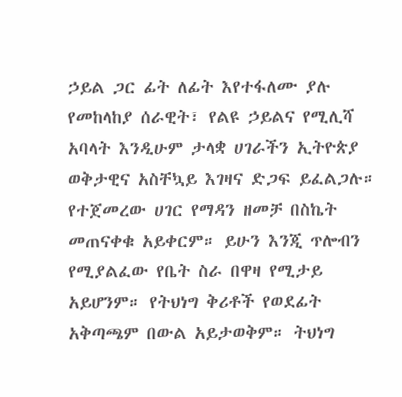ኃይል ጋር ፊት ለፊት እየተፋለሙ ያሉ የመከላከያ ሰራዊት፣ የልዩ ኃይልና የሚሊሻ አባላት እንዲሁም ታላቋ ሀገራችን ኢትዮጵያ ወቅታዊና አስቸኳይ እገዛና ድጋፍ ይፈልጋሉ።
የተጀመረው ሀገር የማዳን ዘመቻ በስኬት መጠናቀቁ አይቀርም። ይሁን እንጂ ጥሎብን የሚያልፈው የቤት ስራ በዋዛ የሚታይ አይሆንም። የትህነግ ቅሪቶች የወደፊት አቅጣጫም በውል አይታወቅም። ትህነግ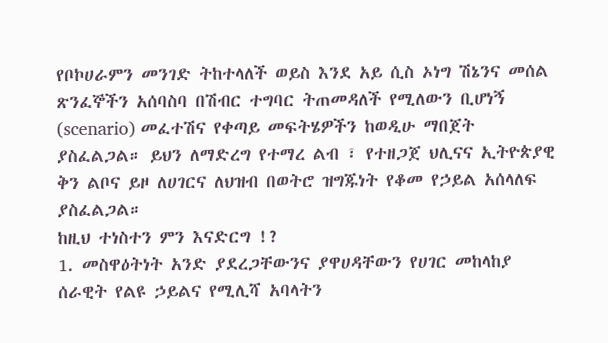የቦኮሀራምን መንገድ ትከተላለች ወይስ እንደ አይ ሲስ ኦነግ ሽኔንና መሰል ጽንፈኞችን አሰባስባ በሽብር ተግባር ትጠመዳለች የሚለውን ቢሆነኝ (scenario) መፈተሽና የቀጣይ መፍትሄዎችን ከወዲሁ ማበጀት ያስፈልጋል። ይህን ለማድረግ የተማረ ልብ ፣ የተዘጋጀ ህሊናና ኢትዮጵያዊ ቅን ልቦና ይዞ ለሀገርና ለህዝብ በወትሮ ዝግጁነት የቆመ የኃይል አሰላለፍ ያስፈልጋል።
ከዚህ ተነስተን ምን እናድርግ !?
1. መስዋዕትነት አንድ ያደረጋቸውንና ያዋሀዳቸውን የሀገር መከላከያ ሰራዊት የልዩ ኃይልና የሚሊሻ አባላትን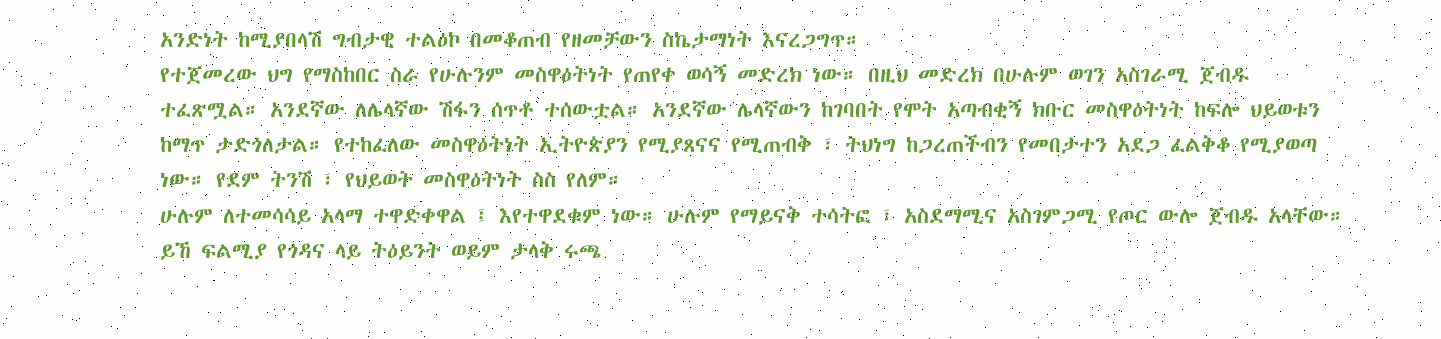አንድነት ከሚያበላሽ ግብታዊ ተልዕኮ በመቆጠብ የዘመቻውን ስኬታማነት እናረጋግጥ።
የተጀመረው ህግ የማስከበር ስራ የሁሉንም መስዋዕትነት የጠየቀ ወሳኝ መድረክ ነው። በዚህ መድረክ በሁሉም ወገን አስገራሚ ጀብዱ ተፈጽሟል። አንደኛው ለሌላኛው ሽፋን ሰጥቶ ተሰውቷል። አንደኛው ሌላኛውን ከገባበት የሞት አጣብቂኝ ክቡር መስዋዕትነት ከፍሎ ህይወቱን ከማጥ ታድጎለታል። የተከፈለው መስዋዕትነት ኢትዮጵያን የሚያጸናና የሚጠብቅ ፣ ትህነግ ከጋረጠችብን የመበታተን አደጋ ፈልቅቆ የሚያወጣ ነው። የደም ትንሽ ፣ የህይወት መስዋዕትነት ስስ የለም።
ሁሉም ለተመሳሳይ አላማ ተዋድቀዋል ፤ እየተዋደቁም ነው። ሁሉም የማይናቅ ተሳትፎ ፣ አስደማሚና አስገምጋሚ የጦር ውሎ ጀብዱ አላቸው። ይኸ ፍልሚያ የጎዳና ላይ ትዕይንት ወይም ታላቅ ሩጫ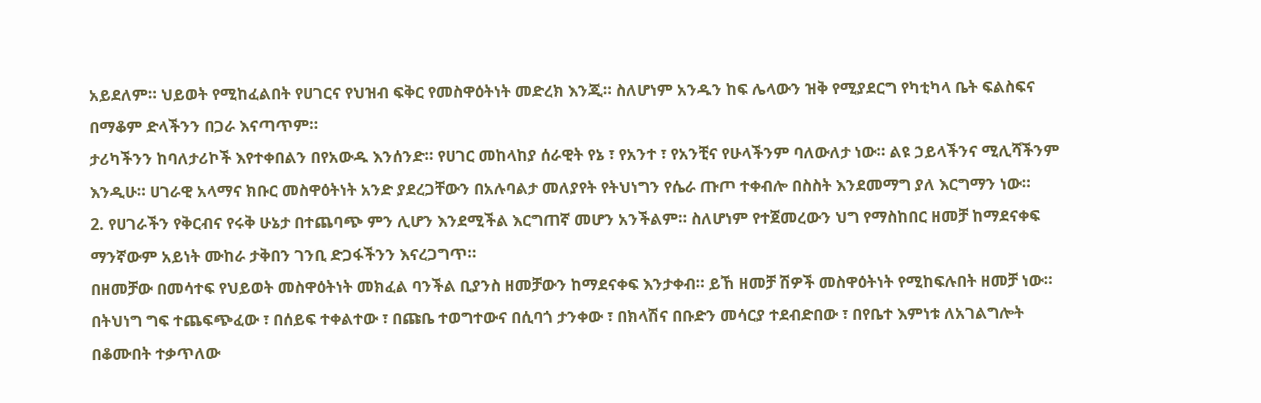አይደለም። ህይወት የሚከፈልበት የሀገርና የህዝብ ፍቅር የመስዋዕትነት መድረክ እንጂ። ስለሆነም አንዱን ከፍ ሌላውን ዝቅ የሚያደርግ የካቲካላ ቤት ፍልስፍና በማቆም ድላችንን በጋራ እናጣጥም።
ታሪካችንን ከባለታሪኮች እየተቀበልን በየአውዱ እንሰንድ። የሀገር መከላከያ ሰራዊት የኔ ፣ የአንተ ፣ የአንቺና የሁላችንም ባለውለታ ነው። ልዩ ኃይላችንና ሚሊሻችንም እንዲሁ። ሀገራዊ አላማና ክቡር መስዋዕትነት አንድ ያደረጋቸውን በአሉባልታ መለያየት የትህነግን የሴራ ጡጦ ተቀብሎ በስስት እንደመማግ ያለ እርግማን ነው።
2. የሀገራችን የቅርብና የሩቅ ሁኔታ በተጨባጭ ምን ሊሆን እንደሚችል እርግጠኛ መሆን አንችልም። ስለሆነም የተጀመረውን ህግ የማስከበር ዘመቻ ከማደናቀፍ ማንኛውም አይነት ሙከራ ታቅበን ገንቢ ድጋፋችንን እናረጋግጥ።
በዘመቻው በመሳተፍ የህይወት መስዋዕትነት መክፈል ባንችል ቢያንስ ዘመቻውን ከማደናቀፍ እንታቀብ። ይኸ ዘመቻ ሽዎች መስዋዕትነት የሚከፍሉበት ዘመቻ ነው።
በትህነግ ግፍ ተጨፍጭፈው ፣ በሰይፍ ተቀልተው ፣ በጩቤ ተወግተውና በሲባጎ ታንቀው ፣ በክላሽና በቡድን መሳርያ ተደብድበው ፣ በየቤተ እምነቱ ለአገልግሎት በቆሙበት ተቃጥለው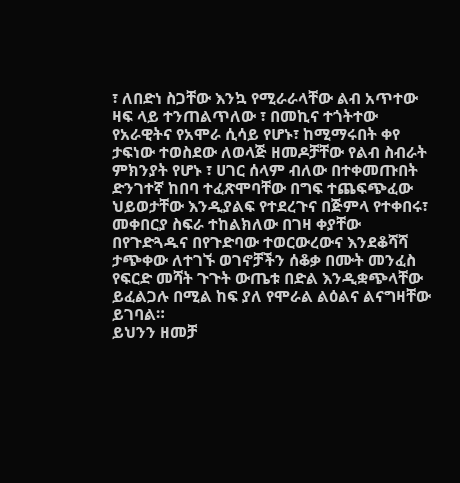፣ ለበድነ ስጋቸው እንኳ የሚራራላቸው ልብ አጥተው ዛፍ ላይ ተንጠልጥለው ፣ በመኪና ተጎትተው የአራዊትና የአሞራ ሲሳይ የሆኑ፣ ከሚማሩበት ቀየ ታፍነው ተወስደው ለወላጅ ዘመዶቻቸው የልብ ስብራት ምክንያት የሆኑ ፣ ሀገር ሰላም ብለው በተቀመጡበት ድንገተኛ ከበባ ተፈጽሞባቸው በግፍ ተጨፍጭፈው ህይወታቸው እንዲያልፍ የተደረጉና በጅምላ የተቀበሩ፣ መቀበርያ ስፍራ ተከልክለው በገዛ ቀያቸው በየጉድጓዱና በየጉድባው ተወርውረውና እንደቆሻሻ ታጭቀው ለተገኙ ወገኖቻችን ሰቆቃ በሙት መንፈስ የፍርድ መሻት ጉጉት ውጤቱ በድል እንዲቋጭላቸው ይፈልጋሉ በሚል ከፍ ያለ የሞራል ልዕልና ልናግዛቸው ይገባል።
ይህንን ዘመቻ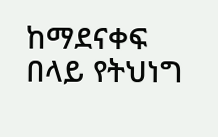ከማደናቀፍ በላይ የትህነግ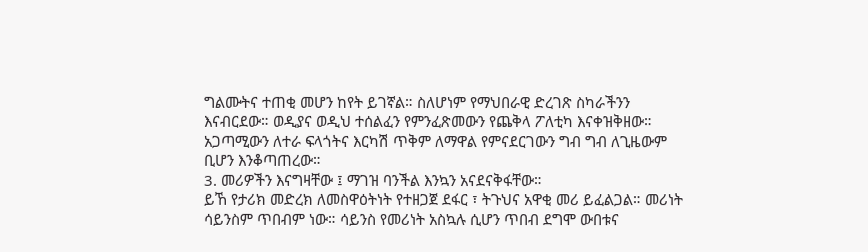ግልሙትና ተጠቂ መሆን ከየት ይገኛል። ስለሆነም የማህበራዊ ድረገጽ ስካራችንን እናብርደው። ወዲያና ወዲህ ተሰልፈን የምንፈጽመውን የጨቅላ ፖለቲካ እናቀዝቅዘው። አጋጣሚውን ለተራ ፍላጎትና እርካሽ ጥቅም ለማዋል የምናደርገውን ግብ ግብ ለጊዜውም ቢሆን እንቆጣጠረው።
3. መሪዎችን እናግዛቸው ፤ ማገዝ ባንችል እንኳን አናደናቅፋቸው።
ይኸ የታሪክ መድረክ ለመስዋዕትነት የተዘጋጀ ደፋር ፣ ትጉህና አዋቂ መሪ ይፈልጋል። መሪነት ሳይንስም ጥበብም ነው። ሳይንስ የመሪነት አስኳሉ ሲሆን ጥበብ ደግሞ ውበቱና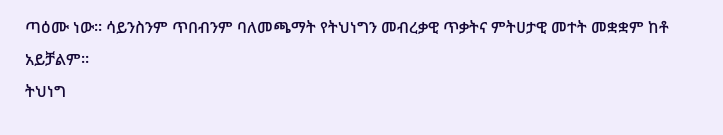ጣዕሙ ነው። ሳይንስንም ጥበብንም ባለመጫማት የትህነግን መብረቃዊ ጥቃትና ምትሀታዊ መተት መቋቋም ከቶ አይቻልም።
ትህነግ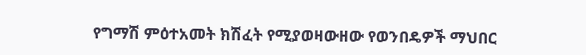የግማሽ ምዕተአመት ክሽፈት የሚያወዛውዘው የወንበዴዎች ማህበር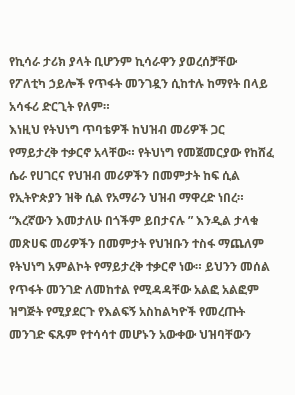የኪሳራ ታሪክ ያላት ቢሆንም ኪሳራዋን ያወረሰቻቸው የፖለቲካ ኃይሎች የጥፋት መንገዷን ሲከተሉ ከማየት በላይ አሳፋሪ ድርጊት የለም።
እነዚህ የትህነግ ጥባቴዎች ከህዝብ መሪዎች ጋር የማይታረቅ ተቃርኖ አላቸው። የትህነግ የመጀመርያው የከሸፈ ሴራ የሀገርና የህዝብ መሪዎችን በመምታት ከፍ ሲል የኢትዮጵያን ዝቅ ሲል የአማራን ህዝብ ማዋረድ ነበረ።
“እረኛውን እመታለሁ በጎችም ይበታናሉ ” እንዲል ታላቁ መጽሀፍ መሪዎችን በመምታት የህዝቡን ተስፋ ማጨለም የትህነግ አምልኮት የማይታረቅ ተቃርኖ ነው። ይህንን መሰል የጥፋት መንገድ ለመከተል የሚዳዳቸው አልፎ አልፎም ዝግጅት የሚያደርጉ የእልፍኝ አስከልካዮች የመረጡት መንገድ ፍጹም የተሳሳተ መሆኑን አውቀው ህዝባቸውን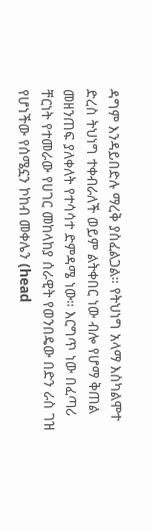ዳግም እንዳይበድሉ ማረቅ ያስፈልጋል። የትህነግ አላማ እስካልሞተ ድረስ ትህነግ ተቀብራለች ወይም ልትቀበር ነው ብሎ የሆማ ቅጠል መዘንጠፍ ያለቀለት የተሳሳተ ድምዳሜ ነው። እርግጥ ነው በፈጣሪ ቸርነት የተመራው የሀገር መከላከያ ሰራዊት የወንበዴው በድን ራስ ገዝ የሆነችው የሰሜኗን ኮከብ መቀሌን (head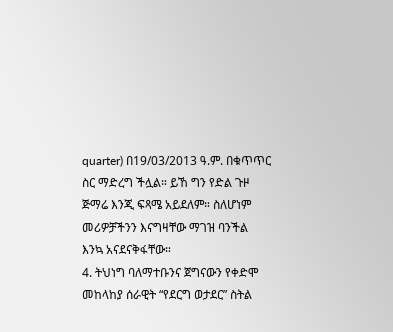quarter) በ19/03/2013 ዓ.ም. በቁጥጥር ስር ማድረግ ችሏል። ይኸ ግን የድል ጉዞ ጅማሬ እንጂ ፍጻሜ አይደለም። ስለሆነም መሪዎቻችንን እናግዛቸው ማገዝ ባንችል እንኳ አናደናቅፋቸው።
4. ትህነግ ባለማተቡንና ጀግናውን የቀድሞ መከላከያ ሰራዊት “የደርግ ወታደር” ስትል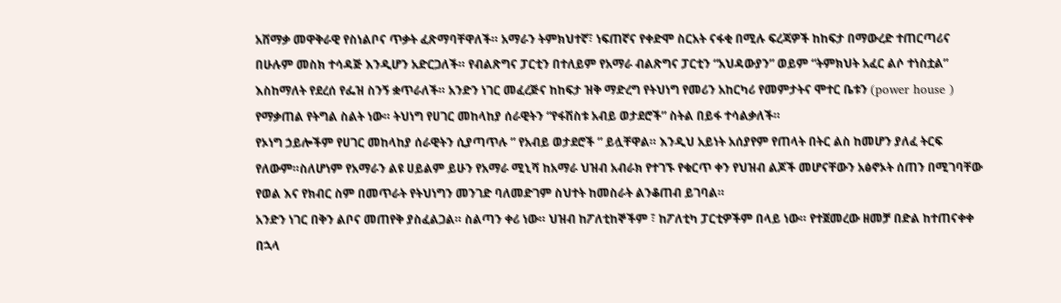አሸማቃ መዋቅራዊ የስነልቦና ጥቃት ፈጽማባቸዋለች። አማራን ትምክህተኛ፣ ነፍጠኛና የቀድሞ ስርአት ናፋቂ በሚሉ ፍረጃዎች ከከፍታ በማውረድ ተጠርጣሪና በሁሉም መስክ ተሳዳጅ እንዲሆን አድርጋለች። የብልጽግና ፓርቲን በተለይም የአማራ ብልጽግና ፓርቲን “አህዳውያን” ወይም “ትምክህት አፈር ልሶ ተነስቷል” እስከማለት የደረሰ የፌዝ ስንኝ ቋጥራለች። አንድን ነገር መፈረጅና ከከፍታ ዝቅ ማድረግ የትህነግ የመሪን አከርካሪ የመምታትና ሞተር ቤቱን (power house ) የማቃጠል የትግል ስልት ነው። ትህነግ የሀገር መከላከያ ሰራዊትን “የፋሽስቱ አብይ ወታደሮች” ስትል በይፋ ተሳልቃለች።
የኦነግ ኃይሎችም የሀገር መከላከያ ሰራዊትን ሲያጣጥሉ ” የአብይ ወታደሮች ” ይሏቸዋል። እንዲህ አይነት አሰያየም የጠላት በትር ልስ ከመሆን ያለፈ ትርፍ የለውም።ስለሆነም የአማራን ልዩ ሀይልም ይሁን የአማራ ሚኒሻ ከአማራ ህዝብ አብራክ የተገኙ የቁርጥ ቀን የህዝብ ልጆች መሆናቸውን አፅኖኦት ሰጠን በሚገባቸው የወል እና የክብር ስም በመጥራት የትህነግን መንገድ ባለመድገም ስህተት ከመስራት ልንቆጠብ ይገባል።
አንድን ነገር በቅን ልቦና መጠየቅ ያስፈልጋል። ስልጣን ቀሪ ነው። ህዝብ ከፖለቲከኞችም ፣ ከፖለቲካ ፓርቲዎችም በላይ ነው። የተጀመረው ዘመቻ በድል ከተጠናቀቀ በኋላ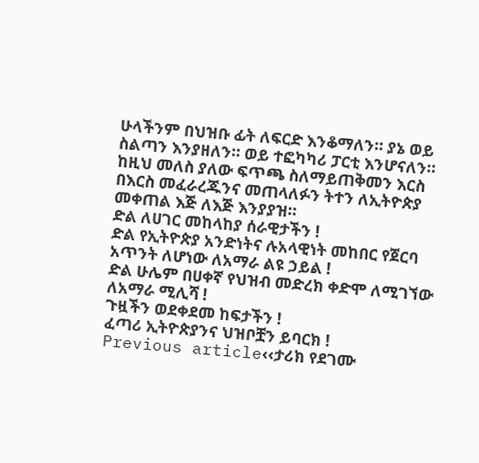ሁላችንም በህዝቡ ፊት ለፍርድ እንቆማለን። ያኔ ወይ ስልጣን እንያዘለን። ወይ ተፎካካሪ ፓርቲ እንሆናለን። ከዚህ መለስ ያለው ፍጥጫ ስለማይጠቅመን እርስ በእርስ መፈራረጁንና መጠላለፉን ትተን ለኢትዮጵያ መቀጠል እጅ ለእጅ እንያያዝ።
ድል ለሀገር መከላከያ ሰራዊታችን !
ድል የኢትዮጵያ አንድነትና ሉአላዊነት መከበር የጀርባ አጥንት ለሆነው ለአማራ ልዩ ኃይል !
ድል ሁሌም በሀቀኛ የህዝብ መድረክ ቀድሞ ለሚገኘው ለአማራ ሚሊሻ !
ጉዟችን ወደቀደመ ከፍታችን !
ፈጣሪ ኢትዮጵያንና ህዝቦቿን ይባርክ !
Previous article‹‹ታሪክ የደገሙ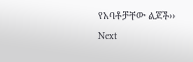የአባቶቻቸው ልጆች››
Next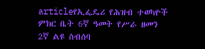articleየኢፌዴሪ የሕዝብ ተወካዮች ምክር ቤት 6ኛ ዓመት የሥራ ዘመን 2ኛ ልዩ ስብሰባ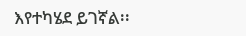እየተካሄደ ይገኛል፡፡